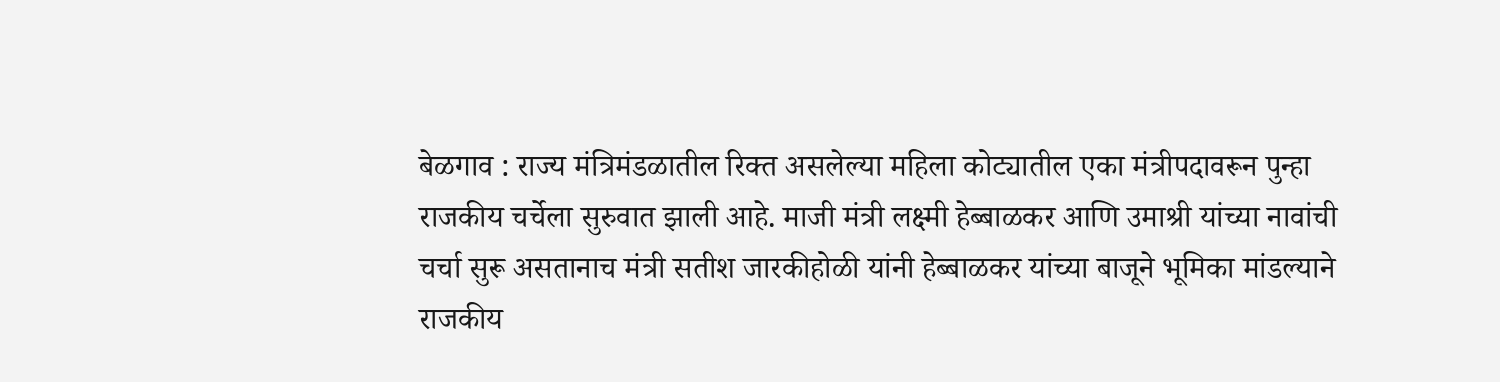बेळगाव : राज्य मंत्रिमंडळातील रिक्त असलेल्या महिला कोट्यातील एका मंत्रीपदावरून पुन्हा राजकीय चर्चेला सुरुवात झाली आहे. माजी मंत्री लक्ष्मी हेब्बाळकर आणि उमाश्री यांच्या नावांची चर्चा सुरू असतानाच मंत्री सतीश जारकीहोळी यांनी हेब्बाळकर यांच्या बाजूने भूमिका मांडल्याने राजकीय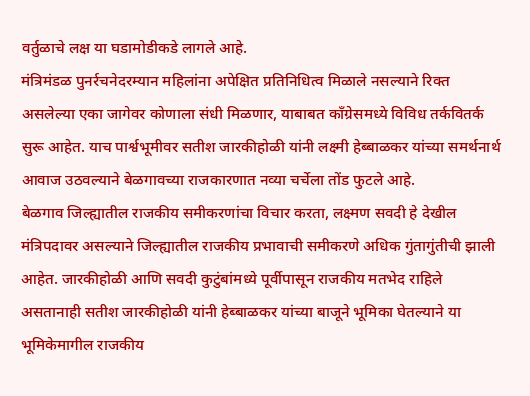वर्तुळाचे लक्ष या घडामोडीकडे लागले आहे.
मंत्रिमंडळ पुनर्रचनेदरम्यान महिलांना अपेक्षित प्रतिनिधित्व मिळाले नसल्याने रिक्त असलेल्या एका जागेवर कोणाला संधी मिळणार, याबाबत काँग्रेसमध्ये विविध तर्कवितर्क सुरू आहेत. याच पार्श्वभूमीवर सतीश जारकीहोळी यांनी लक्ष्मी हेब्बाळकर यांच्या समर्थनार्थ आवाज उठवल्याने बेळगावच्या राजकारणात नव्या चर्चेला तोंड फुटले आहे.
बेळगाव जिल्ह्यातील राजकीय समीकरणांचा विचार करता, लक्ष्मण सवदी हे देखील मंत्रिपदावर असल्याने जिल्ह्यातील राजकीय प्रभावाची समीकरणे अधिक गुंतागुंतीची झाली आहेत. जारकीहोळी आणि सवदी कुटुंबांमध्ये पूर्वीपासून राजकीय मतभेद राहिले असतानाही सतीश जारकीहोळी यांनी हेब्बाळकर यांच्या बाजूने भूमिका घेतल्याने या भूमिकेमागील राजकीय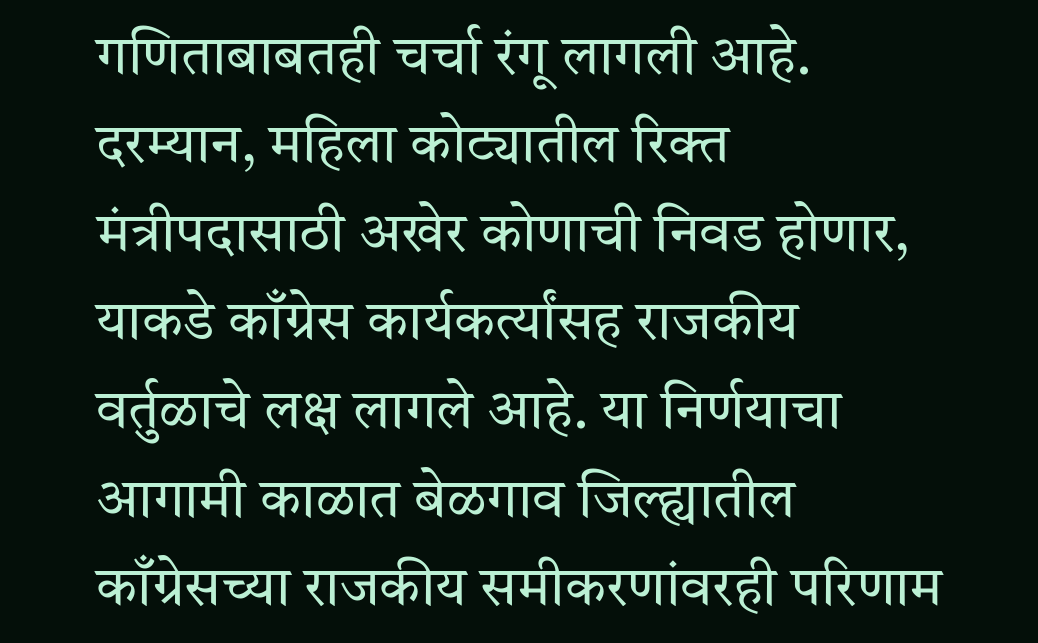गणिताबाबतही चर्चा रंगू लागली आहे.
दरम्यान, महिला कोट्यातील रिक्त मंत्रीपदासाठी अखेर कोणाची निवड होणार, याकडे काँग्रेस कार्यकर्त्यांसह राजकीय वर्तुळाचे लक्ष लागले आहे. या निर्णयाचा आगामी काळात बेळगाव जिल्ह्यातील काँग्रेसच्या राजकीय समीकरणांवरही परिणाम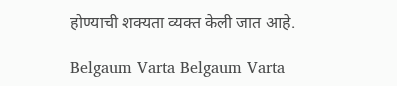होण्याची शक्यता व्यक्त केली जात आहे.

Belgaum Varta Belgaum Varta